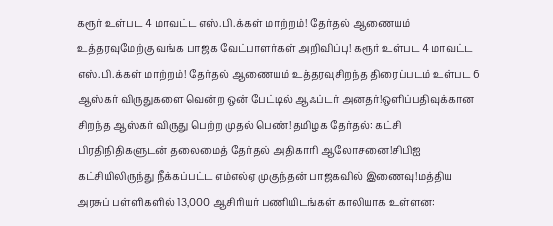கரூர் உள்பட 4 மாவட்ட எஸ்.பி.க்கள் மாற்றம்! தேர்தல் ஆணையம் உத்தரவுமேற்கு வங்க பாஜக வேட்பாளர்கள் அறிவிப்பு! கரூர் உள்பட 4 மாவட்ட எஸ்.பி.க்கள் மாற்றம்! தேர்தல் ஆணையம் உத்தரவுசிறந்த திரைப்படம் உள்பட 6 ஆஸ்கர் விருதுகளை வென்ற ஒன் பேட்டில் ஆஃப்டர் அனதர்!ஒளிப்பதிவுக்கான சிறந்த ஆஸ்கர் விருது பெற்ற முதல் பெண்!தமிழக தேர்தல்: கட்சி பிரதிநிதிகளுடன் தலைமைத் தேர்தல் அதிகாரி ஆலோசனை!சிபிஐ கட்சியிலிருந்து நீக்கப்பட்ட எம்எல்ஏ முகுந்தன் பாஜகவில் இணைவு!மத்திய அரசுப் பள்ளிகளில் 13,000 ஆசிரியர் பணியிடங்கள் காலியாக உள்ளன: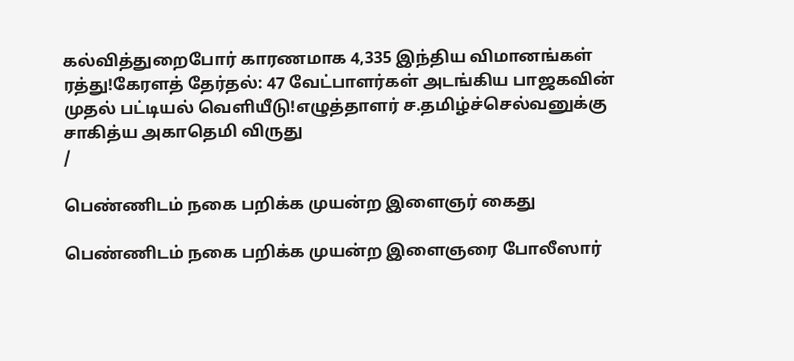கல்வித்துறைபோர் காரணமாக 4,335 இந்திய விமானங்கள் ரத்து!கேரளத் தேர்தல்: 47 வேட்பாளர்கள் அடங்கிய பாஜகவின் முதல் பட்டியல் வெளியீடு!எழுத்தாளர் ச.தமிழ்ச்செல்வனுக்கு சாகித்ய அகாதெமி விருது
/

பெண்ணிடம் நகை பறிக்க முயன்ற இளைஞர் கைது

பெண்ணிடம் நகை பறிக்க முயன்ற இளைஞரை போலீஸார்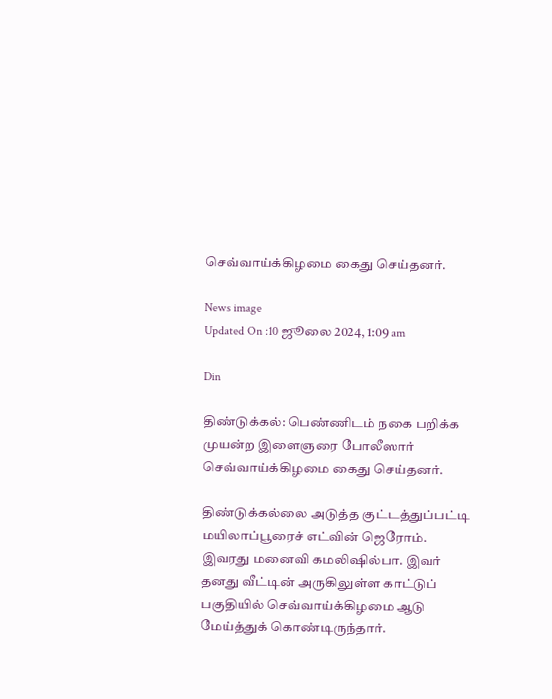செவ்வாய்க்கிழமை கைது செய்தனர்.

News image
Updated On :10 ஜூலை 2024, 1:09 am

Din

திண்டுக்கல்: பெண்ணிடம் நகை பறிக்க முயன்ற இளைஞரை போலீஸார் செவ்வாய்க்கிழமை கைது செய்தனர்.

திண்டுக்கல்லை அடுத்த குட்டத்துப்பட்டி மயிலாப்பூரைச் எட்வின் ஜெரோம். இவரது மனைவி கமலிஷில்பா. இவர் தனது வீட்டின் அருகிலுள்ள காட்டுப் பகுதியில் செவ்வாய்க்கிழமை ஆடு மேய்த்துக் கொண்டிருந்தார்.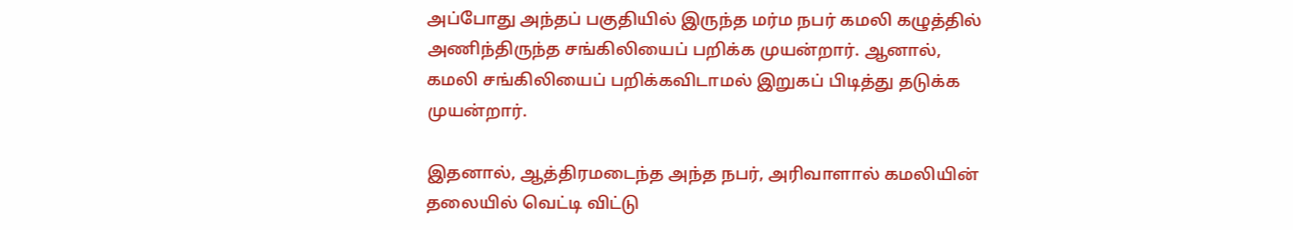அப்போது அந்தப் பகுதியில் இருந்த மர்ம நபர் கமலி கழுத்தில் அணிந்திருந்த சங்கிலியைப் பறிக்க முயன்றார். ஆனால், கமலி சங்கிலியைப் பறிக்கவிடாமல் இறுகப் பிடித்து தடுக்க முயன்றார்.

இதனால், ஆத்திரமடைந்த அந்த நபர், அரிவாளால் கமலியின் தலையில் வெட்டி விட்டு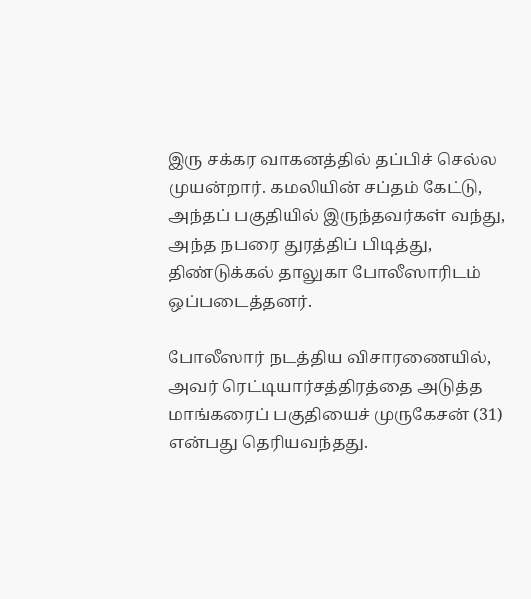இரு சக்கர வாகனத்தில் தப்பிச் செல்ல முயன்றார். கமலியின் சப்தம் கேட்டு, அந்தப் பகுதியில் இருந்தவர்கள் வந்து, அந்த நபரை துரத்திப் பிடித்து, திண்டுக்கல் தாலுகா போலீஸாரிடம் ஒப்படைத்தனர்.

போலீஸார் நடத்திய விசாரணையில், அவர் ரெட்டியார்சத்திரத்தை அடுத்த மாங்கரைப் பகுதியைச் முருகேசன் (31) என்பது தெரியவந்தது.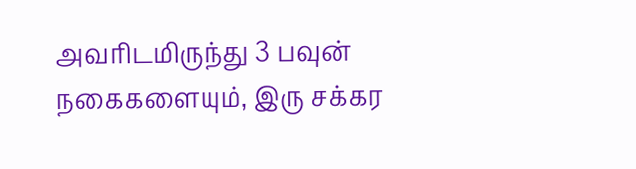அவரிடமிருந்து 3 பவுன் நகைகளையும், இரு சக்கர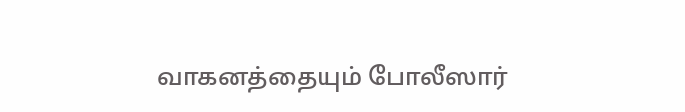வாகனத்தையும் போலீஸார்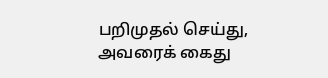பறிமுதல் செய்து, அவரைக் கைது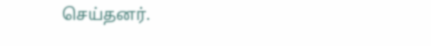செய்தனர்.